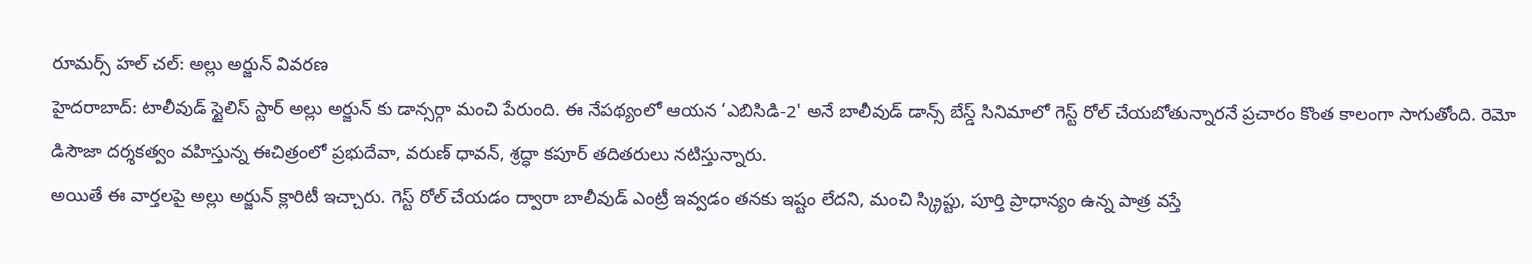రూమర్స్ హల్ చల్: అల్లు అర్జున్ వివరణ
హైదరాబాద్: టాలీవుడ్ స్టైలిస్ స్టార్ అల్లు అర్జున్ కు డాన్సర్గా మంచి పేరుంది. ఈ నేపథ్యంలో ఆయన ‘ఎబిసిడి-2' అనే బాలీవుడ్ డాన్స్ బేస్డ్ సినిమాలో గెస్ట్ రోల్ చేయబోతున్నారనే ప్రచారం కొంత కాలంగా సాగుతోంది. రెమో డిసౌజా దర్శకత్వం వహిస్తున్న ఈచిత్రంలో ప్రభుదేవా, వరుణ్ ధావన్, శ్రద్ధా కపూర్ తదితరులు నటిస్తున్నారు.
అయితే ఈ వార్తలపై అల్లు అర్జున్ క్లారిటీ ఇచ్చారు. గెస్ట్ రోల్ చేయడం ద్వారా బాలీవుడ్ ఎంట్రీ ఇవ్వడం తనకు ఇష్టం లేదని, మంచి స్క్రిప్టు, పూర్తి ప్రాధాన్యం ఉన్న పాత్ర వస్తే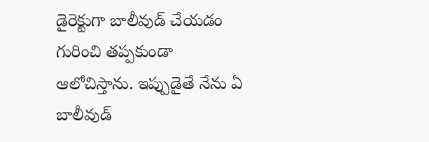డైరెక్టుగా బాలీవుడ్ చేయడం గురించి తప్పకుండా ఆలోచిస్తాను. ఇప్పుడైతే నేను ఏ బాలీవుడ్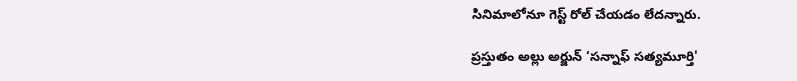సినిమాలోనూ గెస్ట్ రోల్ చేయడం లేదన్నారు.

ప్రస్తుతం అల్లు అర్జున్ ‘సన్నాఫ్ సత్యమూర్తి'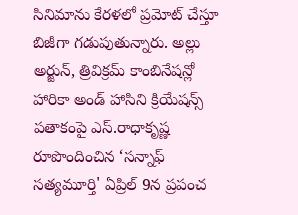సినిమాను కేరళలో ప్రమోట్ చేస్తూ బిజీగా గడుపుతున్నారు. అల్లు అర్జున్, త్రివిక్రమ్ కాంబినేషన్లో హారికా అండ్ హాసిని క్రియేషన్స్ పతాకంపై ఎస్.రాధాకృష్ణ రూపొందించిన ‘సన్నాఫ్ సత్యమూర్తి' ఏప్రిల్ 9న ప్రపంచ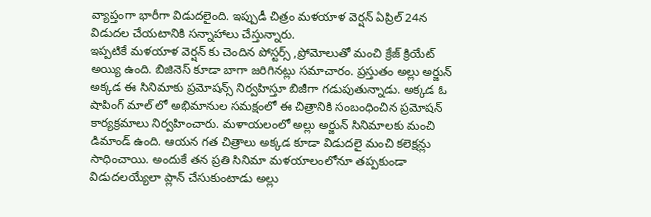వ్యాప్తంగా భారీగా విడుదలైంది. ఇప్పుడీ చిత్రం మళయాళ వెర్షన్ ఏప్రిల్ 24న విడుదల చేయటానికి సన్నాహాలు చేస్తున్నారు.
ఇప్పటికే మళయాళ వెర్షన్ కు చెందిన పోస్టర్స్ ,ప్రోమోలుతో మంచి క్రేజ్ క్రియేట్ అయ్యి ఉంది. బిజినెస్ కూడా బాగా జరిగినట్లు సమాచారం. ప్రస్తుతం అల్లు అర్జున్ అక్కడ ఈ సినిమాకు ప్రమోషన్స్ నిర్వహిస్తూ బిజీగా గడుపుతున్నాడు. అక్కడ ఓ షాపింగ్ మాల్ లో అభిమానుల సమక్షంలో ఈ చిత్రానికి సంబంధించిన ప్రమోషన్ కార్యక్రమాలు నిర్వహించారు. మళాయలంలో అల్లు అర్జున్ సినిమాలకు మంచి డిమాండ్ ఉంది. ఆయన గత చిత్రాలు అక్కడ కూడా విడుదలై మంచి కలెక్షన్లు సాధించాయి. అందుకే తన ప్రతి సినిమా మళయాలంలోనూ తప్పకుండా విడుదలయ్యేలా ప్లాన్ చేసుకుంటాడు అల్లు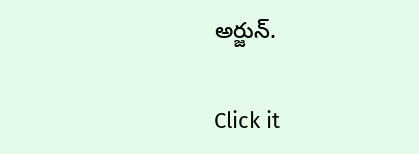అర్జున్.


Click it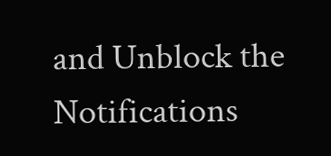and Unblock the Notifications